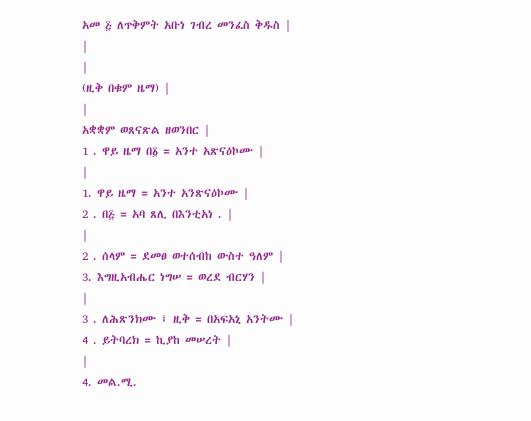አመ ፭ ለጥቅምት አቡነ ገብረ መንፈስ ቅዱስ |
|
|
(ዚቅ በቁም ዜማ) |
|
አቋቋም ወጸናጽል ዘወንበር |
1 . ዋይ ዜማ በ፩ = አንተ አጽናዕኮሙ |
|
1. ዋይ ዜማ = አንተ አንጽናዕኮሙ |
2 . በ፭ = አባ ጸሊ በእንቲአነ . |
|
2 . ሰላም = ደመፀ ወተሰብከ ውስተ ዓለም |
3. እግዚአብሔር ነግሠ = ወረደ ብርሃን |
|
3 . ለሕጽንክሙ ፤ ዚቅ = በአፍአኒ አንትሙ |
4 . ይትባረክ = ኪያከ መሠረት |
|
4. መል.ሚ.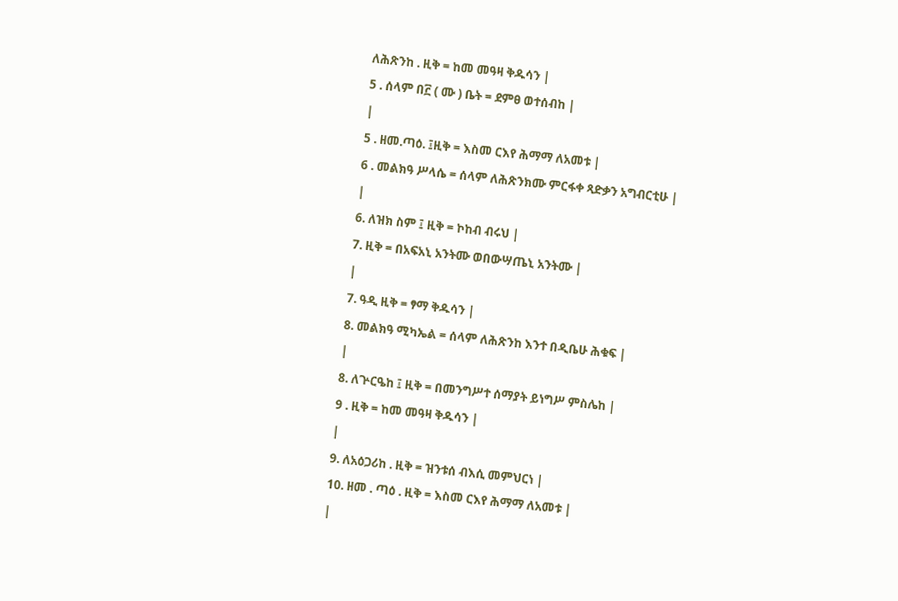ለሕጽንከ . ዚቅ = ከመ መዓዛ ቅዱሳን |
5 . ሰላም በ፫ ( ሙ ) ቤት = ደምፀ ወተሰብከ |
|
5 . ዘመ.ጣዕ. ፤ዚቅ = እስመ ርእየ ሕማማ ለአመቱ |
6 . መልክዓ ሥላሴ = ሰላም ለሕጽንክሙ ምርፋቀ ጻድቃን አግብርቲሁ |
|
6. ለዝክ ስም ፤ ዚቅ = ኮከብ ብሩህ |
7. ዚቅ = በአፍአኒ አንትሙ ወበውሣጤኒ አንትሙ |
|
7. ዓዲ ዚቅ = ፃማ ቅዱሳን |
8. መልክዓ ሚካኤል = ሰላም ለሕጽንከ እንተ በዲቤሁ ሕቁፍ |
|
8. ለጕርዔከ ፤ ዚቅ = በመንግሥተ ሰማያት ይነግሥ ምስሌከ |
9 . ዚቅ = ከመ መዓዛ ቅዱሳን |
|
9. ለአዕጋሪከ . ዚቅ = ዝንቱሰ ብእሲ መምህርነ |
10. ዘመ . ጣዕ . ዚቅ = እስመ ርእየ ሕማማ ለአመቱ |
|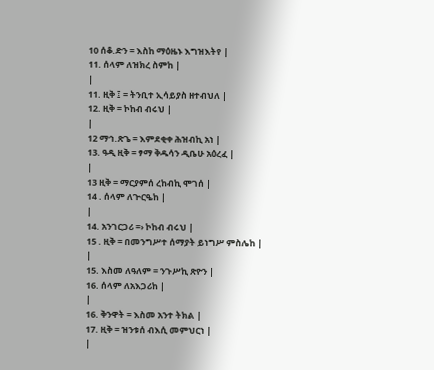10 ሰቆ.ድን = እስከ ማዕዜኑ እግዝእትየ |
11. ሰላም ለዝክረ ስምከ |
|
11. ዚቅ ፤ = ትንቢተ ኢሳይያስ ዘተብህለ |
12. ዚቅ = ኮከብ ብሩህ |
|
12 ማኅ.ጽጌ = እምደቂቀ ሕዝብኪ አነ |
13. ዓዲ ዚቅ = ፃማ ቅዱሳን ዲቤሁ አዕረፈ |
|
13 ዚቅ = ማርያምሰ ረከብኪ ሞገሰ |
14 . ሰላም ለጕርዔከ |
|
14. አንገርጋሪ =› ኮከብ ብሩህ |
15 . ዚቅ = በመንግሥተ ሰማያት ይነግሥ ምስሌከ |
|
15. እስመ ለዓለም = ንጉሥኪ ጽዮን |
16. ሰላም ለአእጋሪከ |
|
16. ቅንዋት = እስመ አንተ ትክል |
17. ዚቅ = ዝንቱሰ ብእሲ መምህርነ |
|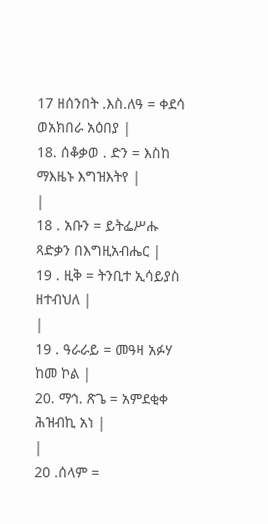17 ዘሰንበት .እስ.ለዓ = ቀደሳ ወአክበራ አዕበያ |
18. ሰቆቃወ . ድን = እስከ ማእዜኑ እግዝእትየ |
|
18 . አቡን = ይትፌሥሑ ጻድቃን በእግዚአብሔር |
19 . ዚቅ = ትንቢተ ኢሳይያስ ዘተብህለ |
|
19 . ዓራራይ = መዓዛ አፉሃ ከመ ኮል |
20. ማኅ. ጽጌ = አምደቂቀ ሕዝብኪ አነ |
|
20 .ሰላም =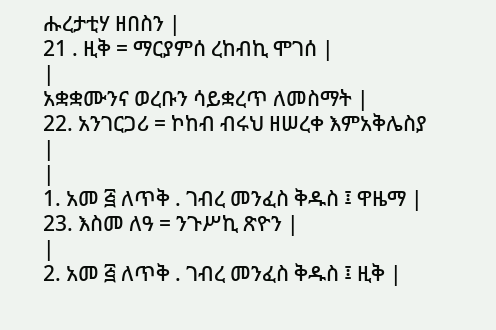ሑረታቲሃ ዘበስን |
21 . ዚቅ = ማርያምሰ ረከብኪ ሞገሰ |
|
አቋቋሙንና ወረቡን ሳይቋረጥ ለመስማት |
22. አንገርጋሪ = ኮከብ ብሩህ ዘሠረቀ እምአቅሌስያ |
|
1. አመ ፭ ለጥቅ . ገብረ መንፈስ ቅዱስ ፤ ዋዜማ |
23. እስመ ለዓ = ንጉሥኪ ጽዮን |
|
2. አመ ፭ ለጥቅ . ገብረ መንፈስ ቅዱስ ፤ ዚቅ |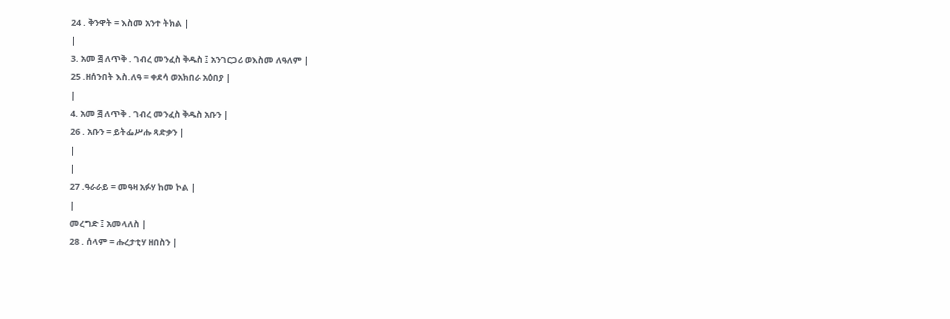24 . ቅንዋት = እስመ አንተ ትክል |
|
3. አመ ፭ ለጥቅ . ገብረ መንፈስ ቅዱስ ፤ አንገርጋሪ ወእስመ ለዓለም |
25 .ዘሰንበት እስ.ለዓ = ቀደሳ ወአክበራ አዕበያ |
|
4. አመ ፭ ለጥቅ . ገብረ መንፈስ ቅዱስ አቡን |
26 . አቡን = ይትፌሥሑ ጻድቃን |
|
|
27 .ዓራራይ = መዓዛ አፉሃ ከመ ኮል |
|
መረግድ ፤ አመላለስ |
28 . ሰላም = ሑረታቲሃ ዘበስን |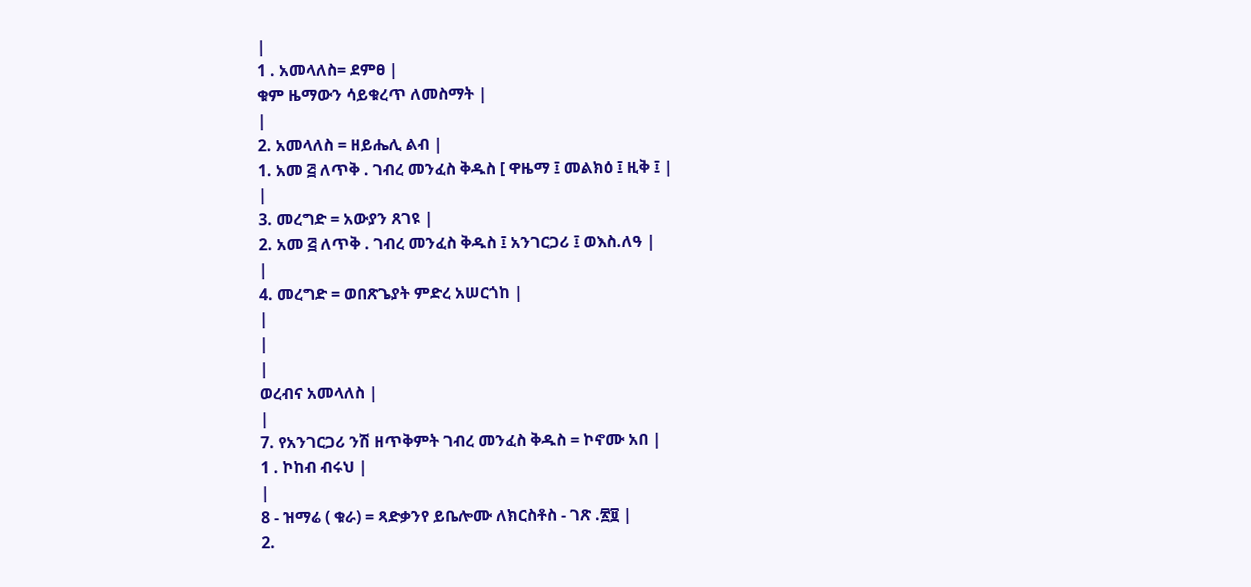|
1 . አመላለስ= ደምፀ |
ቁም ዜማውን ሳይቁረጥ ለመስማት |
|
2. አመላለስ = ዘይሔሊ ልብ |
1. አመ ፭ ለጥቅ . ገብረ መንፈስ ቅዱስ [ ዋዜማ ፤ መልክዕ ፤ ዚቅ ፤ |
|
3. መረግድ = አውያን ጸገዩ |
2. አመ ፭ ለጥቅ . ገብረ መንፈስ ቅዱስ ፤ አንገርጋሪ ፤ ወእስ.ለዓ |
|
4. መረግድ = ወበጽጌያት ምድረ አሠርጎከ |
|
|
|
ወረብና አመላለስ |
|
7. የአንገርጋሪ ንሽ ዘጥቅምት ገብረ መንፈስ ቅዱስ = ኮኖሙ አበ |
1 . ኮከብ ብሩህ |
|
8 - ዝማሬ ( ቁራ) = ጻድቃንየ ይቤሎሙ ለክርስቶስ - ገጽ .፳፱ |
2.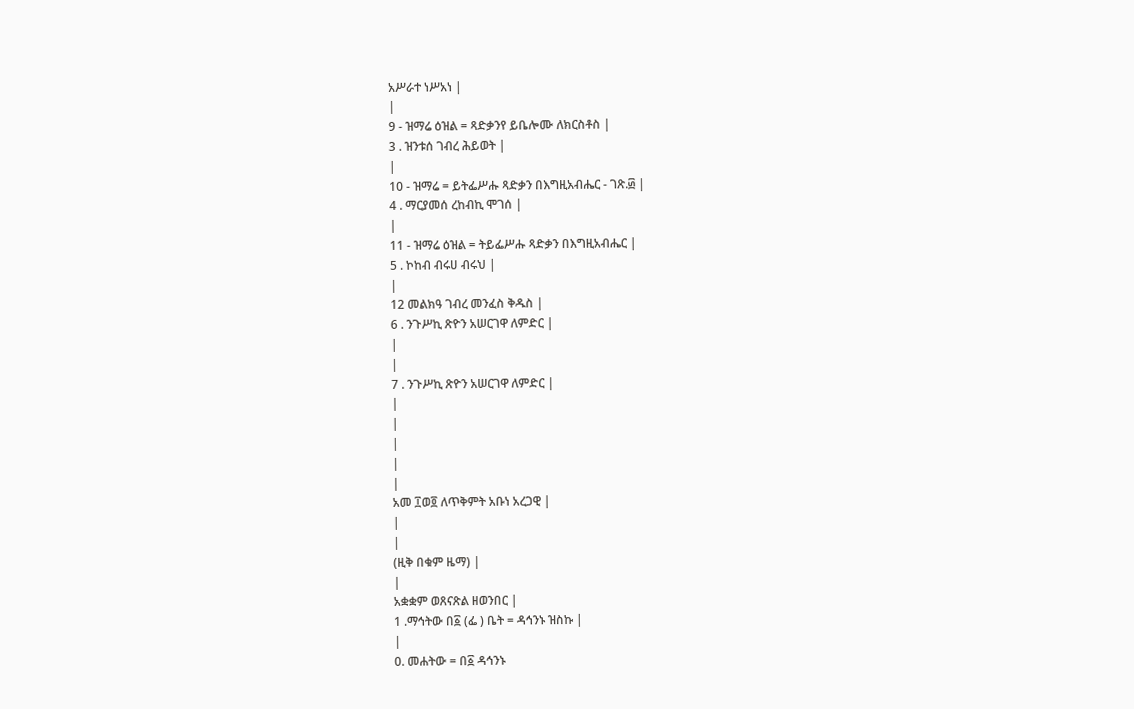አሥራተ ነሥአነ |
|
9 - ዝማሬ ዕዝል = ጻድቃንየ ይቤሎሙ ለክርስቶስ |
3 . ዝንቱሰ ገብረ ሕይወት |
|
10 - ዝማሬ = ይትፌሥሑ ጻድቃን በእግዚአብሔር - ገጽ.፴ |
4 . ማርያመሰ ረከብኪ ሞገሰ |
|
11 - ዝማሬ ዕዝል = ትይፌሥሑ ጻድቃን በእግዚአብሔር |
5 . ኮከብ ብሩሀ ብሩህ |
|
12 መልክዓ ገብረ መንፈስ ቅዱስ |
6 . ንጉሥኪ ጽዮን አሠርገዋ ለምድር |
|
|
7 . ንጉሥኪ ጽዮን አሠርገዋ ለምድር |
|
|
|
|
|
አመ ፲ወ፬ ለጥቅምት አቡነ አረጋዊ |
|
|
(ዚቅ በቁም ዜማ) |
|
አቋቋም ወጸናጽል ዘወንበር |
1 .ማኅትው በ፩ (ፌ ) ቤት = ዳኅንኑ ዝስኩ |
|
0. መሐትው = በ፩ ዳኅንኑ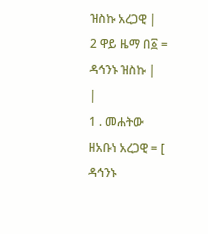ዝስኩ አረጋዊ |
2 ዋይ ዜማ በ፩ = ዳኅንኑ ዝስኩ |
|
1 . መሐትው ዘአቡነ አረጋዊ = [ ዳኅንኑ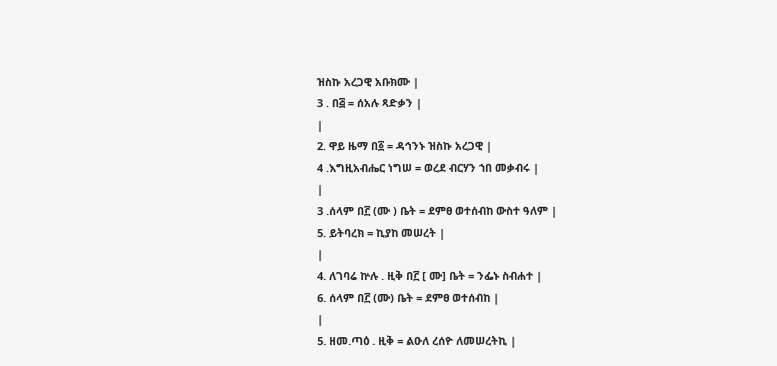ዝስኩ አረጋዊ አቡክሙ |
3 . በ፭ = ሰአሉ ጻድቃን |
|
2. ዋይ ዜማ በ፩ = ዳኅንኑ ዝስኩ አረጋዊ |
4 .እግዚአብሔር ነግሠ = ወረደ ብርሃን ኀበ መቃብሩ |
|
3 .ሰላም በ፫ (ሙ ) ቤት = ደምፀ ወተሰብከ ውስተ ዓለም |
5. ይትባረክ = ኪያከ መሠረት |
|
4. ለገባሬ ኵሉ . ዚቅ በ፫ [ ሙ] ቤት = ንፌኑ ስብሐተ |
6. ሰላም በ፫ (ሙ) ቤት = ደምፀ ወተሰብከ |
|
5. ዘመ.ጣዕ . ዚቅ = ልዑለ ረሰዮ ለመሠረትኪ |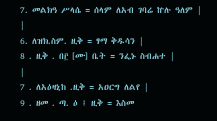7. መልክዓ ሥላሴ = ሰላም ለአብ ገባሬ ኵሉ ዓለም |
|
6. ለዝክ.ስም. ዚቅ = ፃማ ቅዱሳን |
8 . ዚቅ . በ፫ [ሙ] ቤት = ንፌኑ ስብሐተ |
|
7 . ለአዕዛኒከ .ዚቅ = አዐርግ ለልየ |
9 . ዘመ . ጣ. ዕ ፤ ዚቅ = እስመ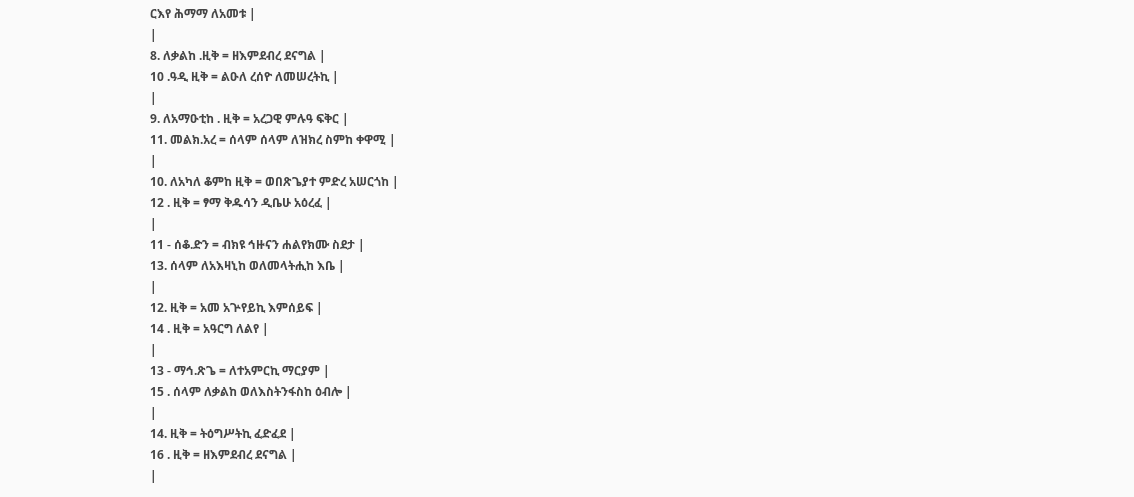ርእየ ሕማማ ለአመቱ |
|
8. ለቃልከ .ዚቅ = ዘእምደብረ ደናግል |
10 .ዓዲ ዚቅ = ልዑለ ረሰዮ ለመሠረትኪ |
|
9. ለአማዑቲከ . ዚቅ = አረጋዊ ምሉዓ ፍቅር |
11. መልክ.አረ = ሰላም ሰላም ለዝክረ ስምከ ቀዋሚ |
|
10. ለአካለ ቆምከ ዚቅ = ወበጽጌያተ ምድረ አሠርጎከ |
12 . ዚቅ = ፃማ ቅዱሳን ዲቤሁ አዕረፈ |
|
11 - ሰቆ.ድን = ብክዩ ኅዙናን ሐልየክሙ ስደታ |
13. ሰላም ለአእዛኒከ ወለመላትሒከ እቤ |
|
12. ዚቅ = አመ አጕየይኪ እምሰይፍ |
14 . ዚቅ = አዓርግ ለልየ |
|
13 - ማኅ.ጽጌ = ለተአምርኪ ማርያም |
15 . ሰላም ለቃልከ ወለእስትንፋስከ ዕብሎ |
|
14. ዚቅ = ትዕግሥትኪ ፈድፈደ |
16 . ዚቅ = ዘእምደብረ ደናግል |
|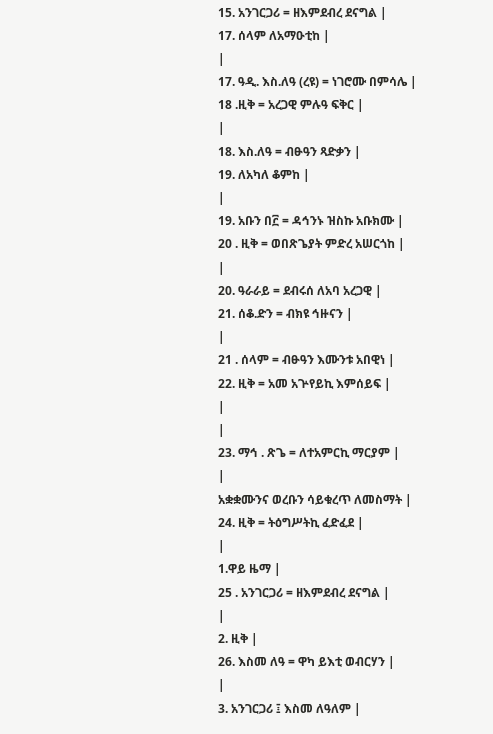15. አንገርጋሪ = ዘእምደብረ ደናግል |
17. ሰላም ለአማዑቲከ |
|
17. ዓዲ. እስ.ለዓ (ረዩ) = ነገሮሙ በምሳሌ |
18 .ዚቅ = አረጋዊ ምሉዓ ፍቅር |
|
18. እስ.ለዓ = ብፁዓን ጻድቃን |
19. ለአካለ ቆምከ |
|
19. አቡን በ፫ = ዳኅንኑ ዝስኩ አቡክሙ |
20 . ዚቅ = ወበጽጌያት ምድረ አሠርጎከ |
|
20. ዓራራይ = ደብሩሰ ለአባ አረጋዊ |
21. ሰቆ.ድን = ብክዩ ኅዙናን |
|
21 . ሰላም = ብፁዓን እሙንቱ አበዊነ |
22. ዚቅ = አመ አጕየይኪ እምሰይፍ |
|
|
23. ማኅ . ጽጌ = ለተአምርኪ ማርያም |
|
አቋቋሙንና ወረቡን ሳይቁረጥ ለመስማት |
24. ዚቅ = ትዕግሥትኪ ፈድፈደ |
|
1.ዋይ ዜማ |
25 . አንገርጋሪ = ዘእምደብረ ደናግል |
|
2. ዚቅ |
26. እስመ ለዓ = ዋካ ይእቲ ወብርሃን |
|
3. አንገርጋሪ ፤ እስመ ለዓለም |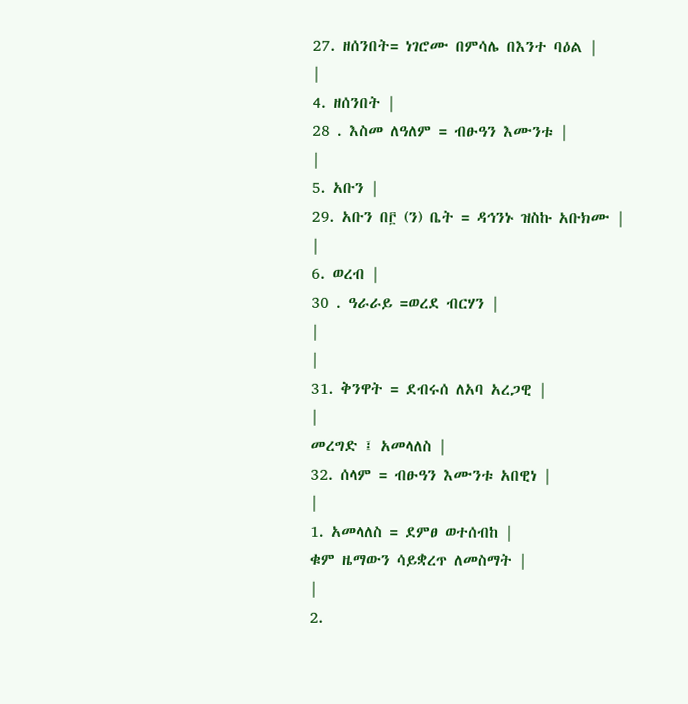27. ዘሰንበት= ነገሮሙ በምሳሌ በእንተ ባዕል |
|
4. ዘሰንበት |
28 . እስመ ለዓለም = ብፁዓን እሙንቱ |
|
5. አቡን |
29. አቡን በ፫ (ን) ቤት = ዳኅንኑ ዝስኩ አቡክሙ |
|
6. ወረብ |
30 . ዓራራይ =ወረደ ብርሃን |
|
|
31. ቅንዋት = ደብሩሰ ለአባ አረጋዊ |
|
መረግድ ፤ አመላለስ |
32. ሰላም = ብፁዓን እሙንቱ አበዊነ |
|
1. አመላለስ = ደምፀ ወተሰብከ |
ቁም ዜማውን ሳይቋረጥ ለመስማት |
|
2.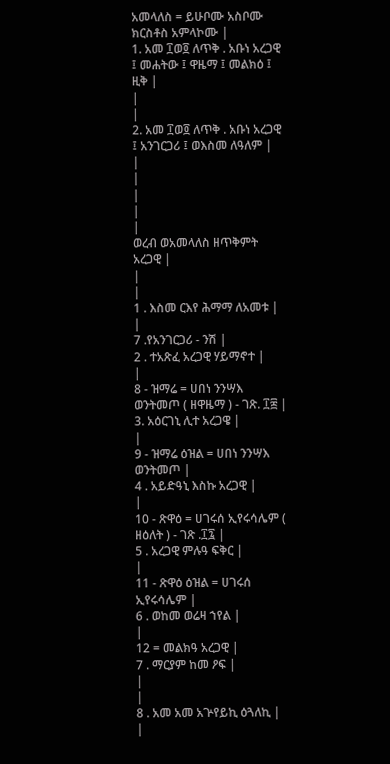አመላለስ = ይሁቦሙ አስቦሙ ክርስቶስ አምላኮሙ |
1. አመ ፲ወ፬ ለጥቅ . አቡነ አረጋዊ ፤ መሐትው ፤ ዋዜማ ፤ መልክዕ ፤ ዚቅ |
|
|
2. አመ ፲ወ፬ ለጥቅ . አቡነ አረጋዊ ፤ አንገርጋሪ ፤ ወእስመ ለዓለም |
|
|
|
|
|
ወረብ ወአመላለስ ዘጥቅምት አረጋዊ |
|
|
1 . እስመ ርእየ ሕማማ ለአመቱ |
|
7 .የአንገርጋሪ - ንሽ |
2 . ተአጽፈ አረጋዊ ሃይማኖተ |
|
8 - ዝማሬ = ሀበነ ንንሣእ ወንትመጦ ( ዘዋዜማ ) - ገጽ. ፲፰ |
3. አዕርገኒ ሊተ አረጋዌ |
|
9 - ዝማሬ ዕዝል = ሀበነ ንንሣእ ወንትመጦ |
4 . አይድዓኒ እስኩ አረጋዊ |
|
10 - ጽዋዕ = ሀገሩሰ ኢየሩሳሌም ( ዘዕለት ) - ገጽ .፲፯ |
5 . አረጋዊ ምሉዓ ፍቅር |
|
11 - ጽዋዕ ዕዝል = ሀገሩሰ ኢየሩሳሌም |
6 . ወከመ ወሬዛ ኀየል |
|
12 = መልክዓ አረጋዊ |
7 . ማርያም ከመ ዖፍ |
|
|
8 . አመ አመ አጕየይኪ ዕጓለኪ |
|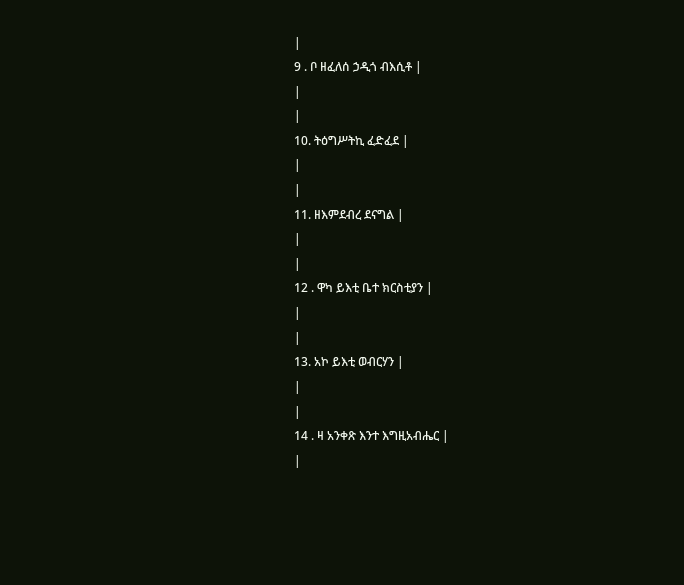|
9 . ቦ ዘፈለሰ ኃዲጎ ብእሲቶ |
|
|
10. ትዕግሥትኪ ፈድፈደ |
|
|
11. ዘእምደብረ ደናግል |
|
|
12 . ዋካ ይእቲ ቤተ ክርስቲያን |
|
|
13. አኮ ይእቲ ወብርሃን |
|
|
14 . ዛ አንቀጽ እንተ እግዚአብሔር |
|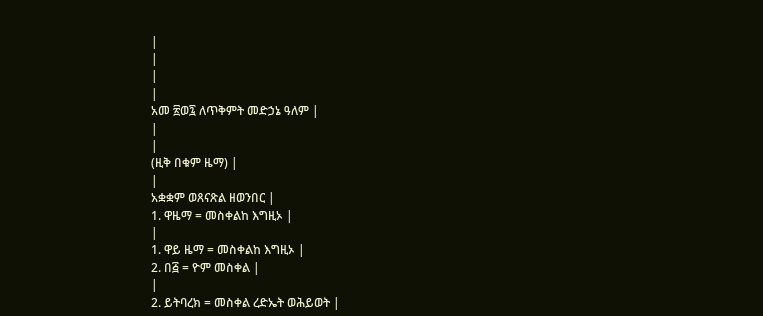|
|
|
|
አመ ፳ወ፯ ለጥቅምት መድኃኔ ዓለም |
|
|
(ዚቅ በቁም ዜማ) |
|
አቋቋም ወጸናጽል ዘወንበር |
1. ዋዜማ = መስቀልከ እግዚኦ |
|
1. ዋይ ዜማ = መስቀልከ እግዚኦ |
2. በ፭ = ዮም መስቀል |
|
2. ይትባረክ = መስቀል ረድኤት ወሕይወት |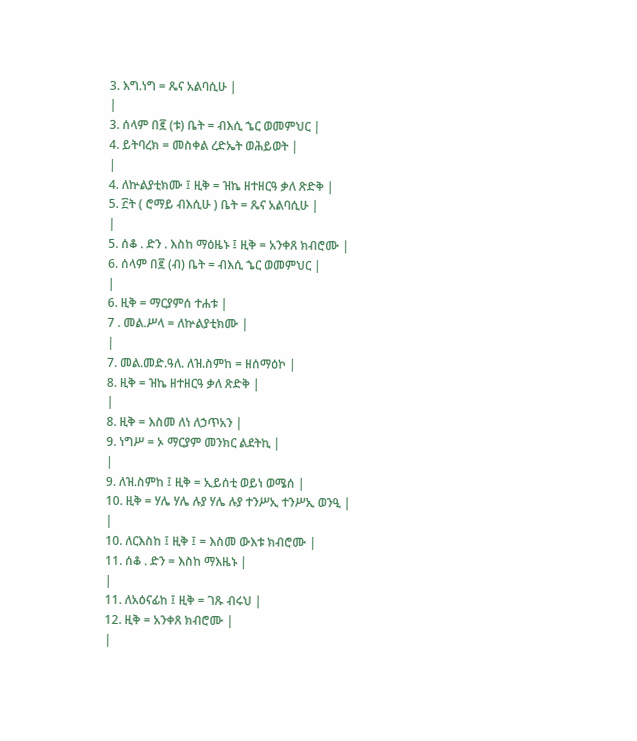3. እግ.ነግ = ጼና አልባሲሁ |
|
3. ሰላም በ፪ (ቱ) ቤት = ብእሲ ኄር ወመምህር |
4. ይትባረክ = መስቀል ረድኤት ወሕይወት |
|
4. ለኵልያቲክሙ ፤ ዚቅ = ዝኬ ዘተዘርዓ ቃለ ጽድቅ |
5. ፫ት ( ሮማይ ብእሲሁ ) ቤት = ጼና አልባሲሁ |
|
5. ሰቆ . ድን . እስከ ማዕዜኑ ፤ ዚቅ = አንቀጸ ክብሮሙ |
6. ሰላም በ፪ (ብ) ቤት = ብእሲ ኄር ወመምህር |
|
6. ዚቅ = ማርያምሰ ተሐቱ |
7 . መል.ሥላ = ለኵልያቲክሙ |
|
7. መል.መድ.ዓለ. ለዝ.ስምከ = ዘሰማዕኮ |
8. ዚቅ = ዝኬ ዘተዘርዓ ቃለ ጽድቅ |
|
8. ዚቅ = እስመ ለነ ለኃጥአን |
9. ነግሥ = ኦ ማርያም መንክር ልደትኪ |
|
9. ለዝ.ስምከ ፤ ዚቅ = ኢይሰቲ ወይነ ወሜሰ |
10. ዚቅ = ሃሌ ሃሌ ሉያ ሃሌ ሉያ ተንሥኢ ተንሥኢ ወንዒ |
|
10. ለርእስከ ፤ ዚቅ ፤ = እስመ ውእቱ ክብሮሙ |
11. ሰቆ . ድን = እስከ ማእዜኑ |
|
11. ለአዕናፊከ ፤ ዚቅ = ገጹ ብሩህ |
12. ዚቅ = አንቀጸ ክብሮሙ |
|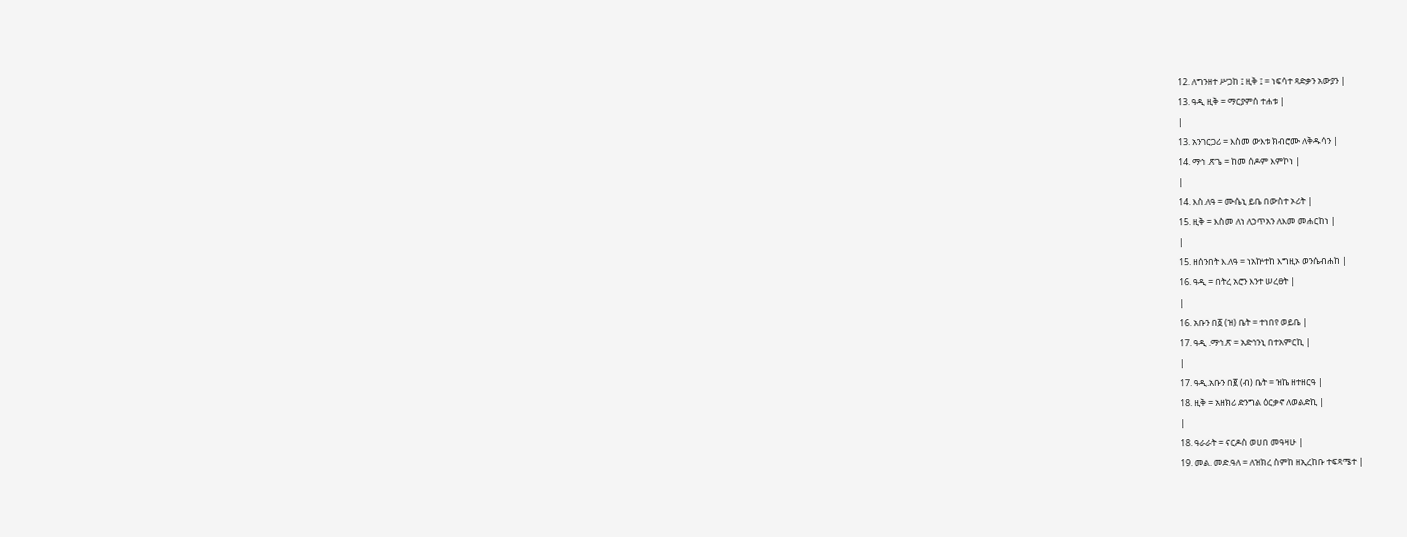12. ለግንዘተ ሥጋከ ፤ ዚቅ ፤ = ነፍሳተ ጻድቃን አውያን |
13. ዓዲ ዚቅ = ማርያምሰ ተሐቱ |
|
13. አንገርጋሪ = እስመ ውእቱ ክብሮሙ ለቅዱሳን |
14. ማኅ .ጽጌ = ከመ ሰዶም እምኮነ |
|
14. እስ.ለዓ = ሙሴኒ ይቤ በውስተ ኦሪት |
15. ዚቅ = እስመ ለነ ለኃጥአን ለእመ መሐርከነ |
|
15. ዘሰንበት እ.ለዓ = ነአኵተከ እግዚኦ ወንሴብሐከ |
16. ዓዲ = በትረ አሮን እንተ ሠረፀት |
|
16. አቡን በ፩ (ዝ) ቤት = ተነበየ ወይቤ |
17. ዓዲ .ማኅ.ጽ = አድኅንኒ በተአምርኪ |
|
17. ዓዲ.አቡን በ፪ (ብ) ቤት = ዝኬ ዘተዘርዓ |
18. ዚቅ = አዘክሪ ድንግል ዕርቃኖ ለወልድኪ |
|
18. ዓራራት = ናርዶስ ወሀበ መዓዛሁ |
19. መል. መድ.ዓለ = ለዝክረ ስምከ ዘኢረከቡ ተፍጻሜተ |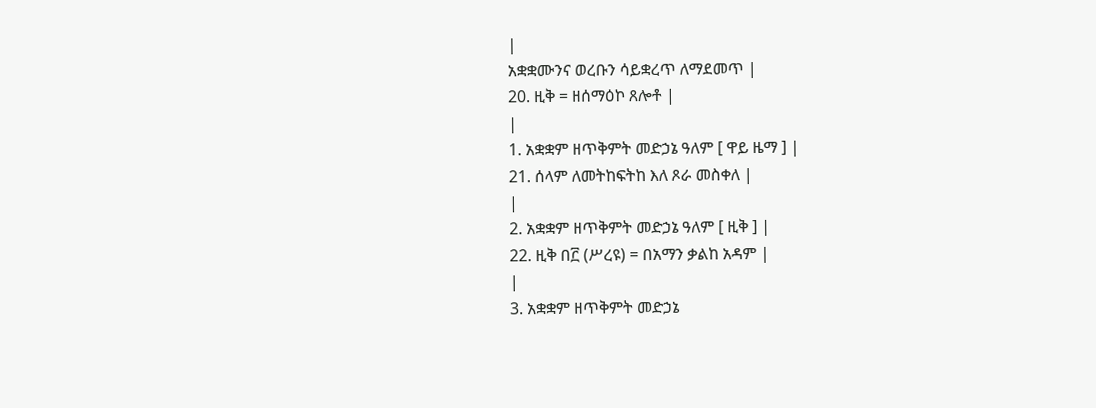|
አቋቋሙንና ወረቡን ሳይቋረጥ ለማደመጥ |
20. ዚቅ = ዘሰማዕኮ ጸሎቶ |
|
1. አቋቋም ዘጥቅምት መድኃኔ ዓለም [ ዋይ ዜማ ] |
21. ሰላም ለመትከፍትከ እለ ጾራ መስቀለ |
|
2. አቋቋም ዘጥቅምት መድኃኔ ዓለም [ ዚቅ ] |
22. ዚቅ በ፫ (ሥረዩ) = በአማን ቃልከ አዳም |
|
3. አቋቋም ዘጥቅምት መድኃኔ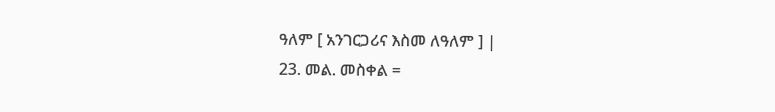ዓለም [ አንገርጋሪና እስመ ለዓለም ] |
23. መል. መስቀል =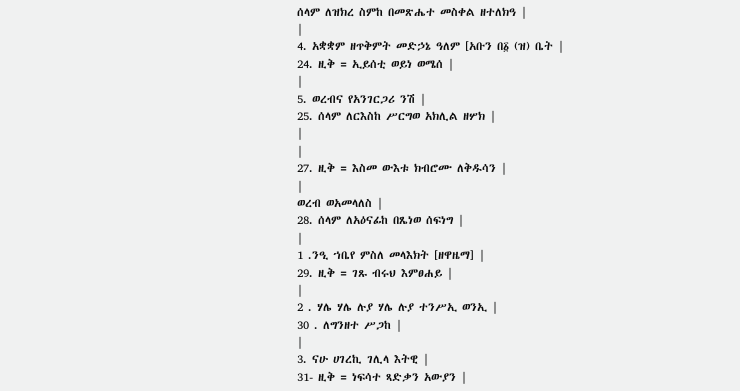ሰላም ለዝክረ ስምከ በመጽሔተ መስቀል ዘተለክዓ |
|
4. አቋቋም ዘጥቅምት መድኃኔ ዓለም [አቡን በ፩ (ዝ) ቤት |
24. ዚቅ = ኢይሰቲ ወይነ ወሜሰ |
|
5. ወረብና የአንገርጋሪ ንሽ |
25. ሰላም ለርእስከ ሥርግወ አክሊል ዘሦክ |
|
|
27. ዚቅ = እስመ ውእቱ ክብሮሙ ለቅዱሳን |
|
ወረብ ወአመላለስ |
28. ሰላም ለአዕናፊከ በጼነወ ሰፍነግ |
|
1 .ንዒ ኀቤየ ምስለ መላእክት [ዘዋዜማ] |
29. ዚቅ = ገጹ ብሩህ እምፀሐይ |
|
2 . ሃሌ ሃሌ ሉያ ሃሌ ሉያ ተንሥኢ ወንኢ |
30 . ለግንዘተ ሥጋከ |
|
3. ናሁ ሀገረኪ ገሊላ እትዊ |
31- ዚቅ = ነፍሳተ ጻድቃን አውያን |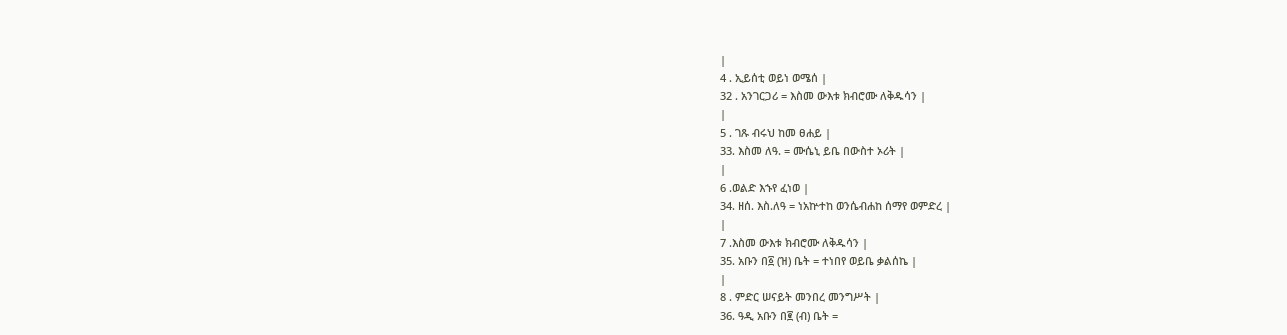|
4 . ኢይሰቲ ወይነ ወሜሰ |
32 . አንገርጋሪ = እስመ ውእቱ ክብሮሙ ለቅዱሳን |
|
5 . ገጹ ብሩህ ከመ ፀሐይ |
33. እስመ ለዓ. = ሙሴኒ ይቤ በውስተ ኦሪት |
|
6 .ወልድ እኁየ ፈነወ |
34. ዘሰ. እስ.ለዓ = ነአኵተከ ወንሴብሐከ ሰማየ ወምድረ |
|
7 .እስመ ውእቱ ክብሮሙ ለቅዱሳን |
35. አቡን በ፩ (ዝ) ቤት = ተነበየ ወይቤ ቃልሰኬ |
|
8 . ምድር ሠናይት መንበረ መንግሥት |
36. ዓዲ አቡን በ፪ (ብ) ቤት =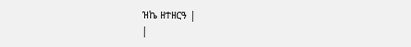ዝኬ ዘተዘርዓ |
|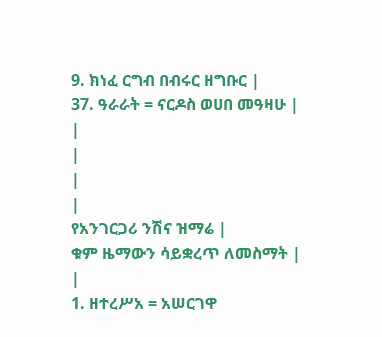9. ክነፈ ርግብ በብሩር ዘግቡር |
37. ዓራራት = ናርዶስ ወሀበ መዓዛሁ |
|
|
|
|
የአንገርጋሪ ንሽና ዝማሬ |
ቁም ዜማውን ሳይቋረጥ ለመስማት |
|
1. ዘተረሥአ = አሠርገዋ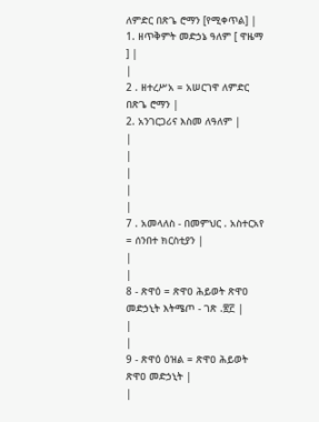ለምድር በጽጌ ሮማን [የሚቀጥል] |
1. ዘጥቅምት መድኃኔ ዓለም [ ዋዜማ ] |
|
2 . ዘተረሥአ = አሠርገዋ ለምድር በጽጌ ሮማን |
2. አንገርጋሪና እስመ ለዓለም |
|
|
|
|
|
7 . አመላለስ - በመምህር . አስተርአየ = ሰንበተ ክርስቲያን |
|
|
8 - ጽዋዕ = ጽዋዐ ሕይወት ጽዋዐ መድኃኒት እትሜጦ - ገጽ .፳፫ |
|
|
9 - ጽዋዕ ዕዝል = ጽዋዐ ሕይወት ጽዋዐ መድኃኒት |
|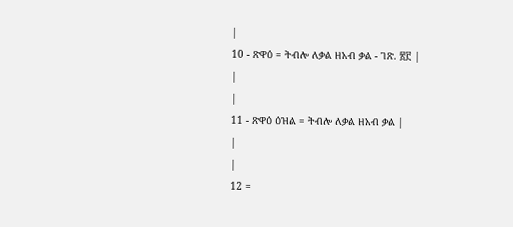|
10 - ጽዋዕ = ትብሎ ለቃል ዘአብ ቃል - ገጽ. ፳፫ |
|
|
11 - ጽዋዕ ዕዝል = ትብሎ ለቃል ዘአብ ቃል |
|
|
12 =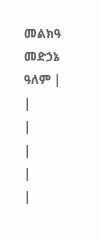መልክዓ መድኃኔ ዓለም |
|
|
|
|
|